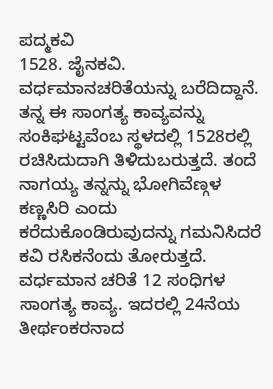ಪದ್ಮಕವಿ
1528. ಜೈನಕವಿ. ವರ್ಧಮಾನಚರಿತೆಯನ್ನು ಬರೆದಿದ್ದಾನೆ. ತನ್ನ ಈ ಸಾಂಗತ್ಯ ಕಾವ್ಯವನ್ನು ಸಂಕಿಘಟ್ಟವೆಂಬ ಸ್ಥಳದಲ್ಲಿ 1528ರಲ್ಲಿ ರಚಿಸಿದುದಾಗಿ ತಿಳಿದುಬರುತ್ತದೆ. ತಂದೆ ನಾಗಯ್ಯ ತನ್ನನ್ನು ಭೋಗಿವೆಣ್ಗಳ ಕಣ್ಣಸಿರಿ ಎಂದು ಕರೆದುಕೊಂಡಿರುವುದನ್ನು ಗಮನಿಸಿದರೆ ಕವಿ ರಸಿಕನೆಂದು ತೋರುತ್ತದೆ. ವರ್ಧಮಾನ ಚರಿತೆ 12 ಸಂಧಿಗಳ ಸಾಂಗತ್ಯ ಕಾವ್ಯ. ಇದರಲ್ಲಿ 24ನೆಯ ತೀರ್ಥಂಕರನಾದ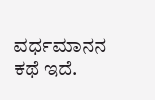ವರ್ಧಮಾನನ ಕಥೆ ಇದೆ.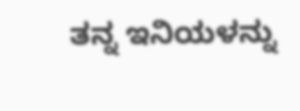ತನ್ನ ಇನಿಯಳನ್ನು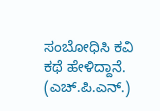ಸಂಬೋಧಿಸಿ ಕವಿ ಕಥೆ ಹೇಳಿದ್ದಾನೆ.     (ಎಚ್.ಪಿ.ಎನ್.)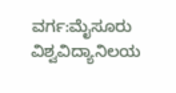ವರ್ಗ:ಮೈಸೂರು ವಿಶ್ವವಿದ್ಯಾನಿಲಯ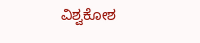ವಿಶ್ವಕೋಶ